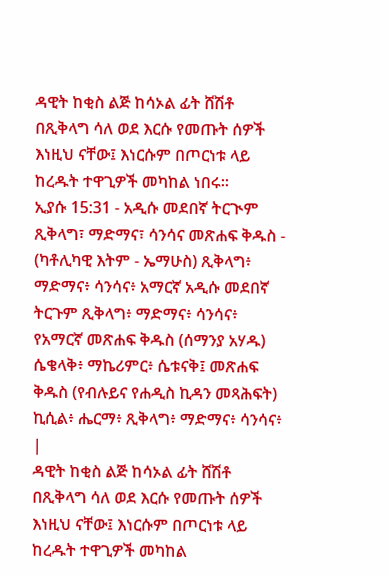ዳዊት ከቂስ ልጅ ከሳኦል ፊት ሸሽቶ በጺቅላግ ሳለ ወደ እርሱ የመጡት ሰዎች እነዚህ ናቸው፤ እነርሱም በጦርነቱ ላይ ከረዱት ተዋጊዎች መካከል ነበሩ።
ኢያሱ 15:31 - አዲሱ መደበኛ ትርጒም ጺቅላግ፣ ማድማና፣ ሳንሳና መጽሐፍ ቅዱስ - (ካቶሊካዊ እትም - ኤማሁስ) ጺቅላግ፥ ማድማና፥ ሳንሳና፥ አማርኛ አዲሱ መደበኛ ትርጉም ጺቅላግ፥ ማድማና፥ ሳንሳና፥ የአማርኛ መጽሐፍ ቅዱስ (ሰማንያ አሃዱ) ሴቄላቅ፥ ማኬሪምር፥ ሴቱናቅ፤ መጽሐፍ ቅዱስ (የብሉይና የሐዲስ ኪዳን መጻሕፍት) ኪሲል፥ ሔርማ፥ ጺቅላግ፥ ማድማና፥ ሳንሳና፥ |
ዳዊት ከቂስ ልጅ ከሳኦል ፊት ሸሽቶ በጺቅላግ ሳለ ወደ እርሱ የመጡት ሰዎች እነዚህ ናቸው፤ እነርሱም በጦርነቱ ላይ ከረዱት ተዋጊዎች መካከል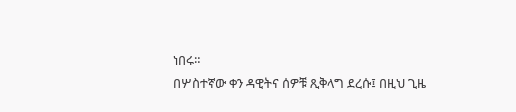ነበሩ።
በሦስተኛው ቀን ዳዊትና ሰዎቹ ጺቅላግ ደረሱ፤ በዚህ ጊዜ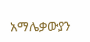አማሌቃውያን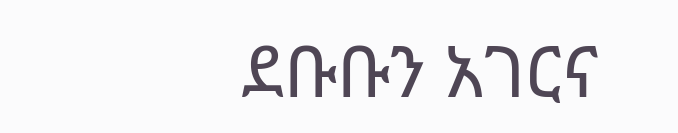ደቡቡን አገርና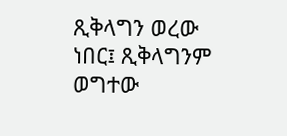ጺቅላግን ወረው ነበር፤ ጺቅላግንም ወግተው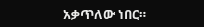አቃጥለው ነበር።